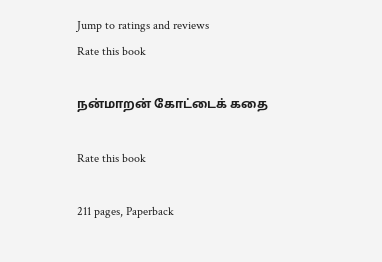Jump to ratings and reviews
Rate this book

நன்மாறன் கோட்டைக் கதை

Rate this book

211 pages, Paperback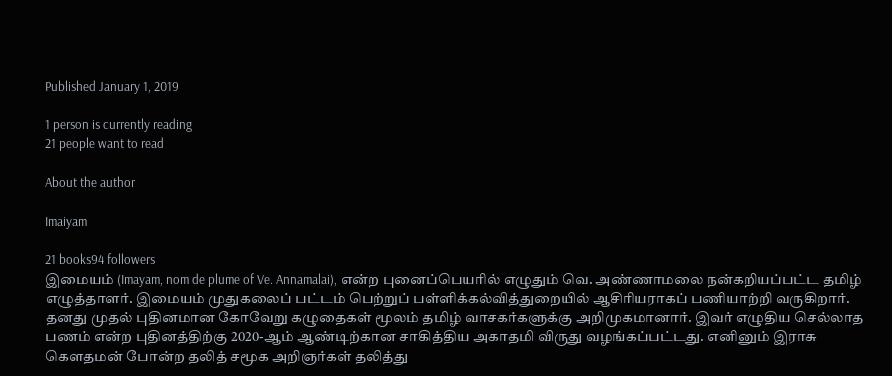Published January 1, 2019

1 person is currently reading
21 people want to read

About the author

Imaiyam

21 books94 followers
இமையம் (Imayam, nom de plume of Ve. Annamalai), என்ற புனைப்பெயரில் எழுதும் வெ. அண்ணாமலை நன்கறியப்பட்ட தமிழ் எழுத்தாளர். இமையம் முதுகலைப் பட்டம் பெற்றுப் பள்ளிக்கல்வித்துறையில் ஆசிரியராகப் பணியாற்றி வருகிறார். தனது முதல் புதினமான கோவேறு கழுதைகள் மூலம் தமிழ் வாசகர்களுக்கு அறிமுகமானார். இவர் எழுதிய செல்லாத பணம் என்ற புதினத்திற்கு 2020-ஆம் ஆண்டிற்கான சாகித்திய அகாதமி விருது வழங்கப்பட்டது. எனினும் இராசு கௌதமன் போன்ற தலித் சமூக அறிஞர்கள் தலித்து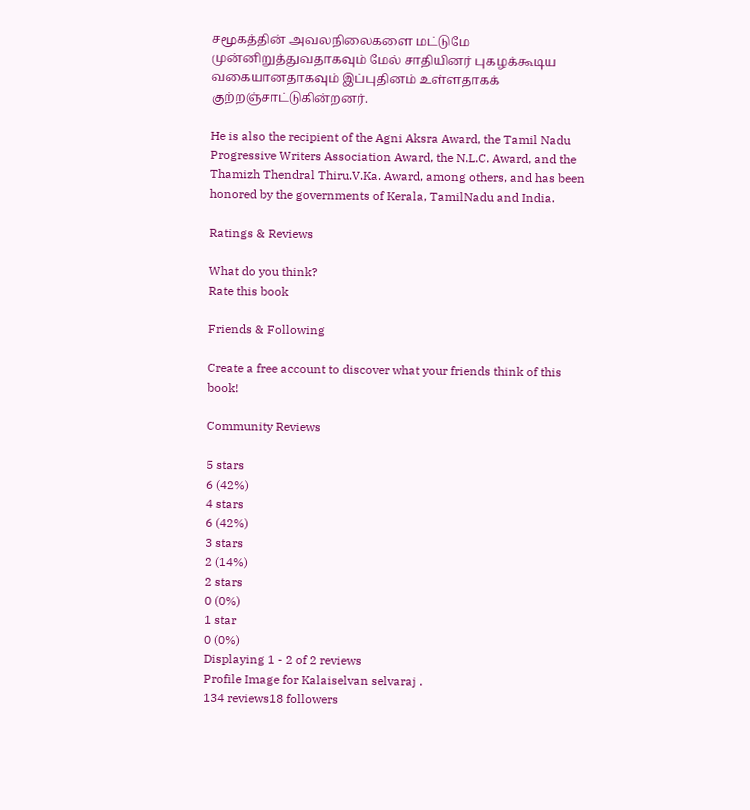சமூகத்தின் அவலநிலைகளை மட்டுமே முன்னிறுத்துவதாகவும் மேல் சாதியினர் புகழக்கூடிய வகையானதாகவும் இப்புதினம் உள்ளதாகக் குற்றஞ்சாட்டுகின்றனர்.

He is also the recipient of the Agni Aksra Award, the Tamil Nadu Progressive Writers Association Award, the N.L.C. Award, and the Thamizh Thendral Thiru.V.Ka. Award, among others, and has been honored by the governments of Kerala, TamilNadu and India.

Ratings & Reviews

What do you think?
Rate this book

Friends & Following

Create a free account to discover what your friends think of this book!

Community Reviews

5 stars
6 (42%)
4 stars
6 (42%)
3 stars
2 (14%)
2 stars
0 (0%)
1 star
0 (0%)
Displaying 1 - 2 of 2 reviews
Profile Image for Kalaiselvan selvaraj .
134 reviews18 followers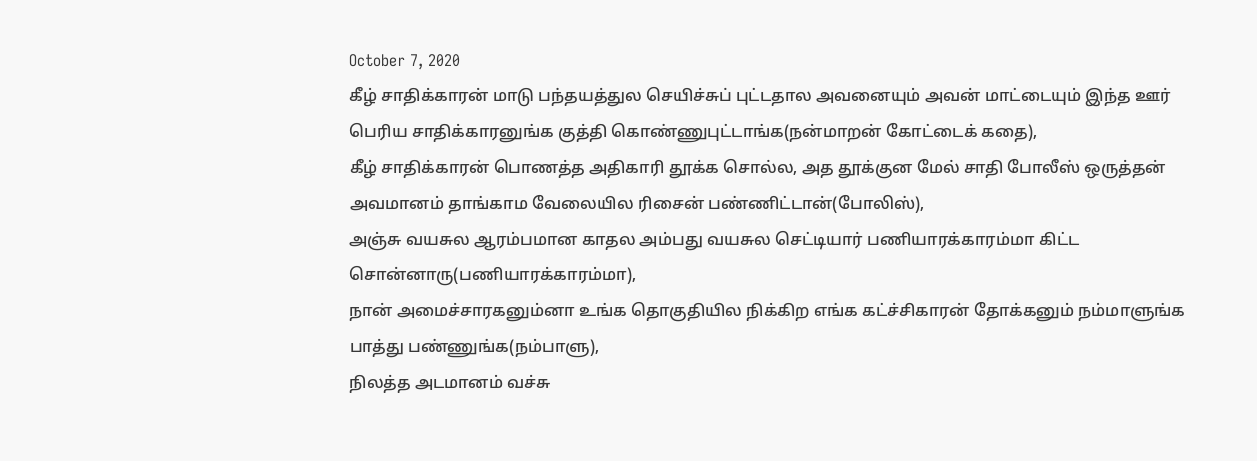October 7, 2020
கீழ் சாதிக்காரன் மாடு பந்தயத்துல செயிச்சுப் புட்டதால அவனையும் அவன் மாட்டையும் இந்த ஊர் பெரிய சாதிக்காரனுங்க குத்தி கொண்ணுபுட்டாங்க(நன்மாறன் கோட்டைக் கதை),
கீழ் சாதிக்காரன் பொணத்த அதிகாரி தூக்க சொல்ல, அத தூக்குன மேல் சாதி போலீஸ் ஒருத்தன் அவமானம் தாங்காம வேலையில ரிசைன் பண்ணிட்டான்(போலிஸ்),
அஞ்சு வயசுல ஆரம்பமான காதல அம்பது வயசுல செட்டியார் பணியாரக்காரம்மா கிட்ட சொன்னாரு(பணியாரக்காரம்மா),
நான் அமைச்சாரகனும்னா உங்க தொகுதியில நிக்கிற எங்க கட்ச்சிகாரன் தோக்கனும் நம்மாளுங்க பாத்து பண்ணுங்க(நம்பாளு),
நிலத்த அடமானம் வச்சு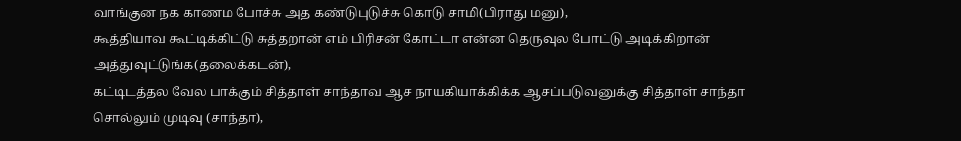வாங்குன நக காணம போச்சு அத கண்டுபுடுச்சு கொடு சாமி(பிராது மனு),
கூத்தியாவ கூட்டிக்கிட்டு சுத்தறான் எம் பிரிசன் கோட்டா என்ன தெருவுல போட்டு அடிக்கிறான் அத்துவுட்டுங்க(தலைக்கடன்),
கட்டிடத்தல வேல பாக்கும் சித்தாள் சாந்தாவ ஆச நாயகியாக்கிக்க ஆசப்படுவனுக்கு சித்தாள் சாந்தா சொல்லும் முடிவு (சாந்தா),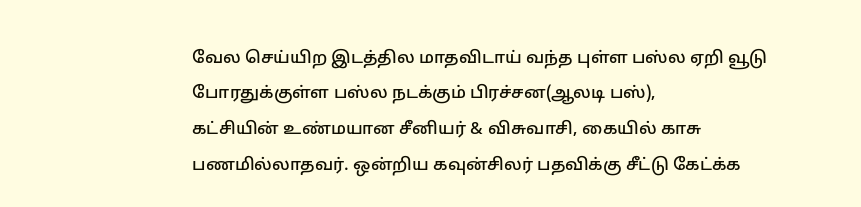வேல செய்யிற இடத்தில மாதவிடாய் வந்த புள்ள பஸ்ல ஏறி வூடு போரதுக்குள்ள பஸ்ல நடக்கும் பிரச்சன(ஆலடி பஸ்),
கட்சியின் உண்மயான சீனியர் & விசுவாசி, கையில் காசு பணமில்லாதவர். ஒன்றிய கவுன்சிலர் பதவிக்கு சீட்டு கேட்க்க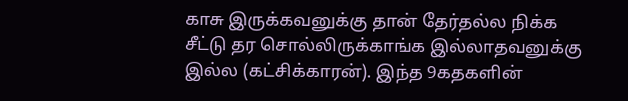காசு இருக்கவனுக்கு தான் தேர்தல்ல நிக்க சீட்டு தர சொல்லிருக்காங்க இல்லாதவனுக்கு இல்ல (கட்சிக்காரன்). இந்த 9கதகளின்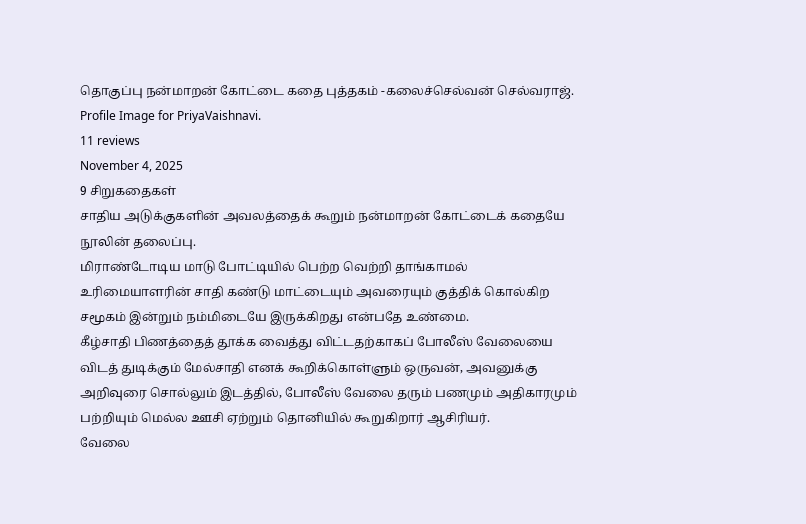தொகுப்பு நன்மாறன் கோட்டை கதை புத்தகம் -கலைச்செல்வன் செல்வராஜ்.
Profile Image for PriyaVaishnavi.
11 reviews
November 4, 2025
9 சிறுகதைகள்
சாதிய அடுக்குகளின் அவலத்தைக் கூறும் நன்மாறன் கோட்டைக் கதையே நூலின் தலைப்பு.
மிராண்டோடிய மாடு போட்டியில் பெற்ற வெற்றி தாங்காமல் உரிமையாளரின் சாதி கண்டு மாட்டையும் அவரையும் குத்திக் கொல்கிற சமூகம் இன்றும் நம்மிடையே இருக்கிறது என்பதே உண்மை.
கீழ்சாதி பிணத்தைத் தூக்க வைத்து விட்டதற்காகப் போலீஸ் வேலையை விடத் துடிக்கும் மேல்சாதி எனக் கூறிக்கொள்ளும் ஒருவன், அவனுக்கு அறிவுரை சொல்லும் இடத்தில், போலீஸ் வேலை தரும் பணமும் அதிகாரமும் பற்றியும் மெல்ல ஊசி ஏற்றும் தொனியில் கூறுகிறார் ஆசிரியர்.
வேலை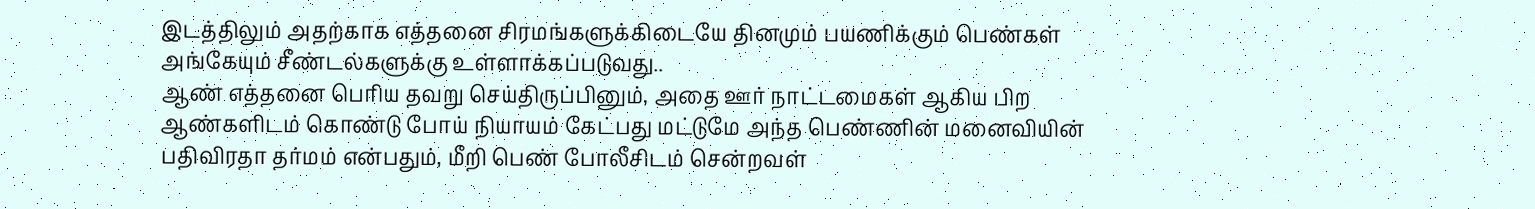இடத்திலும் அதற்காக எத்தனை சிரமங்களுக்கிடையே தினமும் பயணிக்கும் பெண்கள் அங்கேயும் சீண்டல்களுக்கு உள்ளாக்கப்படுவது..
ஆண் எத்தனை பெரிய தவறு செய்திருப்பினும், அதை ஊர் நாட்டமைகள் ஆகிய பிற ஆண்களிடம் கொண்டு போய் நியாயம் கேட்பது மட்டுமே அந்த பெண்ணின் மனைவியின் பதிவிரதா தர்மம் என்பதும், மீறி பெண் போலீசிடம் சென்றவள்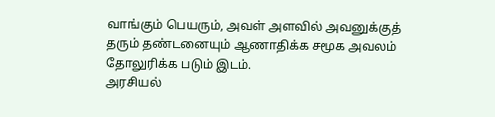வாங்கும் பெயரும், அவள் அளவில் அவனுக்குத் தரும் தண்டனையும் ஆணாதிக்க சமூக அவலம் தோலுரிக்க படும் இடம்.
அரசியல்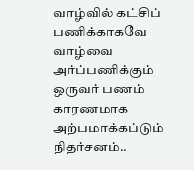வாழ்வில் கட்சிப் பணிக்காகவே வாழ்வை அர்ப்பணிக்கும் ஒருவர் பணம் காரணமாக அற்பமாக்கப்டும் நிதர்சனம்..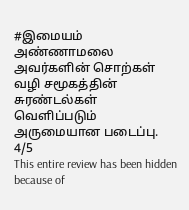#இமையம் அண்ணாமலை அவர்களின் சொற்கள் வழி சமூகத்தின் சுரண்டல்கள் வெளிப்படும் அருமையான படைப்பு.
4/5
This entire review has been hidden because of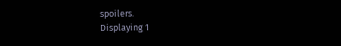spoilers.
Displaying 1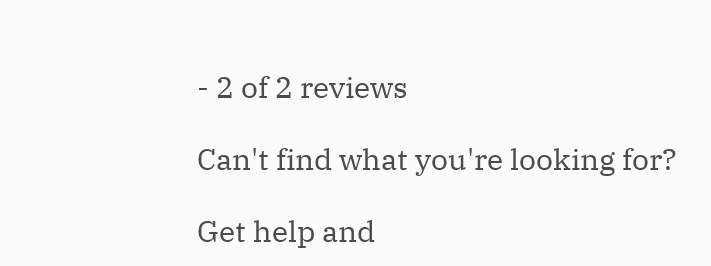- 2 of 2 reviews

Can't find what you're looking for?

Get help and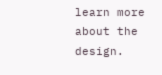learn more about the design.